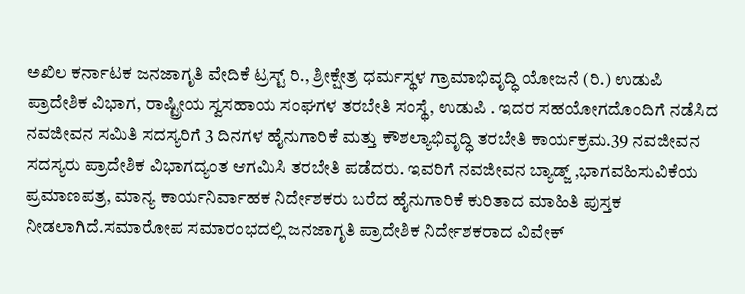ಅಖಿಲ ಕರ್ನಾಟಕ ಜನಜಾಗೃತಿ ವೇದಿಕೆ ಟ್ರಸ್ಟ್ ರಿ., ಶ್ರೀಕ್ಷೇತ್ರ ಧರ್ಮಸ್ಥಳ ಗ್ರಾಮಾಭಿವೃದ್ಧಿ ಯೋಜನೆ (ರಿ.) ಉಡುಪಿ ಪ್ರಾದೇಶಿಕ ವಿಭಾಗ, ರಾಷ್ಟ್ರೀಯ ಸ್ವಸಹಾಯ ಸಂಘಗಳ ತರಬೇತಿ ಸಂಸ್ಥೆ, ಉಡುಪಿ . ಇದರ ಸಹಯೋಗದೊಂದಿಗೆ ನಡೆಸಿದ ನವಜೀವನ ಸಮಿತಿ ಸದಸ್ಯರಿಗೆ 3 ದಿನಗಳ ಹೈನುಗಾರಿಕೆ ಮತ್ತು ಕೌಶಲ್ಯಾಭಿವೃದ್ಧಿ ತರಬೇತಿ ಕಾರ್ಯಕ್ರಮ.39 ನವಜೀವನ ಸದಸ್ಯರು ಪ್ರಾದೇಶಿಕ ವಿಭಾಗದ್ಯಂತ ಆಗಮಿಸಿ ತರಬೇತಿ ಪಡೆದರು. ಇವರಿಗೆ ನವಜೀವನ ಬ್ಯಾಡ್ಜ್ ,ಭಾಗವಹಿಸುವಿಕೆಯ ಪ್ರಮಾಣಪತ್ರ, ಮಾನ್ಯ ಕಾರ್ಯನಿರ್ವಾಹಕ ನಿರ್ದೇಶಕರು ಬರೆದ ಹೈನುಗಾರಿಕೆ ಕುರಿತಾದ ಮಾಹಿತಿ ಪುಸ್ತಕ ನೀಡಲಾಗಿದೆ.ಸಮಾರೋಪ ಸಮಾರಂಭದಲ್ಲಿ ಜನಜಾಗೃತಿ ಪ್ರಾದೇಶಿಕ ನಿರ್ದೇಶಕರಾದ ವಿವೇಕ್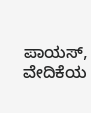ಪಾಯಸ್, ವೇದಿಕೆಯ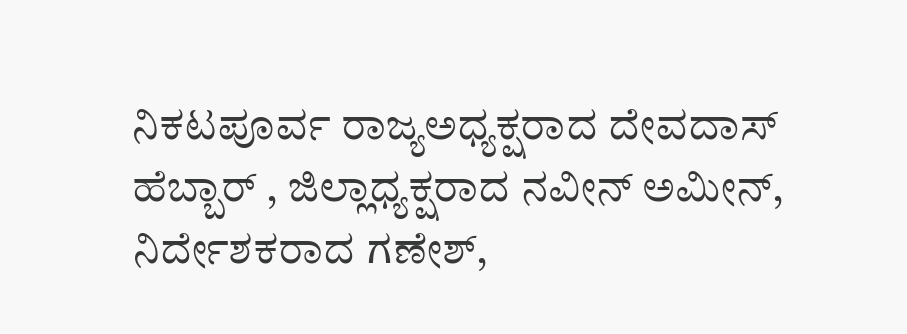ನಿಕಟಪೂರ್ವ ರಾಜ್ಯಅಧ್ಯಕ್ಷರಾದ ದೇವದಾಸ್ ಹೆಬ್ಬಾರ್ , ಜಿಲ್ಲಾಧ್ಯಕ್ಷರಾದ ನವೀನ್ ಅಮೀನ್, ನಿರ್ದೇಶಕರಾದ ಗಣೇಶ್,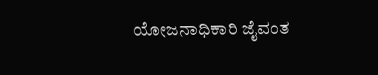ಯೋಜನಾಧಿಕಾರಿ ಜೈವಂತ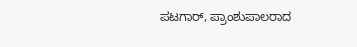ಪಟಗಾರ್, ಪ್ರಾಂಶುಪಾಲರಾದ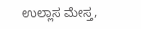ಉಲ್ಲಾಸ ಮೇಸ್ತ,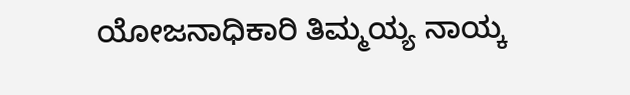ಯೋಜನಾಧಿಕಾರಿ ತಿಮ್ಮಯ್ಯ ನಾಯ್ಕ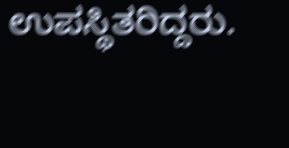ಉಪಸ್ಥಿತರಿದ್ದರು.